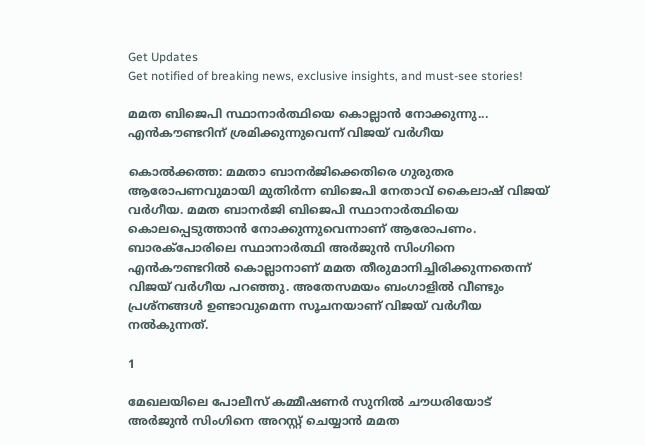Get Updates
Get notified of breaking news, exclusive insights, and must-see stories!

മമത ബിജെപി സ്ഥാനാര്‍ത്ഥിയെ കൊല്ലാന്‍ നോക്കുന്നു... എന്‍കൗണ്ടറിന് ശ്രമിക്കുന്നുവെന്ന് വിജയ് വര്‍ഗീയ

കൊല്‍ക്കത്ത: മമതാ ബാനര്‍ജിക്കെതിരെ ഗുരുതര ആരോപണവുമായി മുതിര്‍ന്ന ബിജെപി നേതാവ് കൈലാഷ് വിജയ് വര്‍ഗീയ. മമത ബാനര്‍ജി ബിജെപി സ്ഥാനാര്‍ത്ഥിയെ കൊലപ്പെടുത്താന്‍ നോക്കുന്നുവെന്നാണ് ആരോപണം. ബാരക്‌പോരിലെ സ്ഥാനാര്‍ത്ഥി അര്‍ജുന്‍ സിംഗിനെ എന്‍കൗണ്ടറില്‍ കൊല്ലാനാണ് മമത തീരുമാനിച്ചിരിക്കുന്നതെന്ന് വിജയ് വര്‍ഗീയ പറഞ്ഞു. അതേസമയം ബംഗാളില്‍ വീണ്ടും പ്രശ്‌നങ്ങള്‍ ഉണ്ടാവുമെന്ന സൂചനയാണ് വിജയ് വര്‍ഗീയ നല്‍കുന്നത്.

1

മേഖലയിലെ പോലീസ് കമ്മീഷണര്‍ സുനില്‍ ചൗധരിയോട് അര്‍ജുന്‍ സിംഗിനെ അറസ്റ്റ് ചെയ്യാന്‍ മമത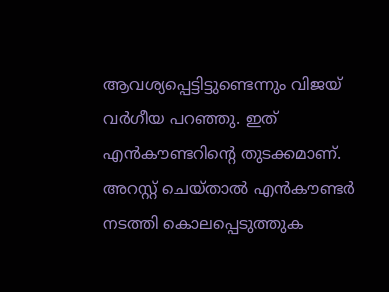ആവശ്യപ്പെട്ടിട്ടുണ്ടെന്നും വിജയ് വര്‍ഗീയ പറഞ്ഞു. ഇത് എന്‍കൗണ്ടറിന്റെ തുടക്കമാണ്. അറസ്റ്റ് ചെയ്താല്‍ എന്‍കൗണ്ടര്‍ നടത്തി കൊലപ്പെടുത്തുക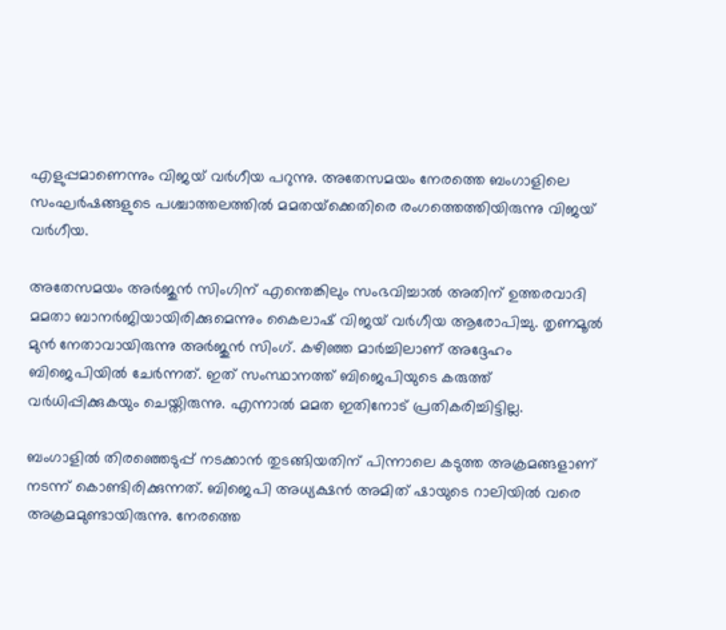എളുപ്പമാണെന്നും വിജയ് വര്‍ഗീയ പറുന്നു. അതേസമയം നേരത്തെ ബംഗാളിലെ സംഘര്‍ഷങ്ങളുടെ പശ്ചാത്തലത്തില്‍ മമതയ്‌ക്കെതിരെ രംഗത്തെത്തിയിരുന്നു വിജയ് വര്‍ഗീയ.

അതേസമയം അര്‍ജുന്‍ സിംഗിന് എന്തെങ്കിലും സംഭവിച്ചാല്‍ അതിന് ഉത്തരവാദി മമതാ ബാനര്‍ജിയായിരിക്കുമെന്നും കൈലാഷ് വിജയ് വര്‍ഗീയ ആരോപിച്ചു. തൃണമൂല്‍ മുന്‍ നേതാവായിരുന്നു അര്‍ജുന്‍ സിംഗ്. കഴിഞ്ഞ മാര്‍ച്ചിലാണ് അദ്ദേഹം ബിജെപിയില്‍ ചേര്‍ന്നത്. ഇത് സംസ്ഥാനത്ത് ബിജെപിയുടെ കരുത്ത് വര്‍ധിപ്പിക്കുകയും ചെയ്തിരുന്നു. എന്നാല്‍ മമത ഇതിനോട് പ്രതികരിച്ചിട്ടില്ല.

ബംഗാളില്‍ തിരഞ്ഞെടുപ്പ് നടക്കാന്‍ തുടങ്ങിയതിന് പിന്നാലെ കടുത്ത അക്രമങ്ങളാണ് നടന്ന് കൊണ്ടിരിക്കുന്നത്. ബിജെപി അധ്യക്ഷന്‍ അമിത് ഷായുടെ റാലിയില്‍ വരെ അക്രമമുണ്ടായിരുന്നു. നേരത്തെ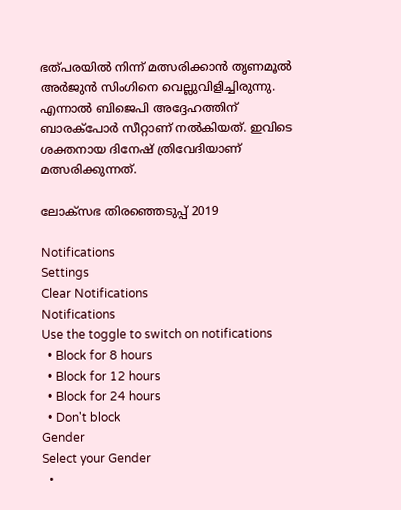ഭത്പരയില്‍ നിന്ന് മത്സരിക്കാന്‍ തൃണമൂല്‍ അര്‍ജുന്‍ സിംഗിനെ വെല്ലുവിളിച്ചിരുന്നു. എന്നാല്‍ ബിജെപി അദ്ദേഹത്തിന് ബാരക്‌പോര്‍ സീറ്റാണ് നല്‍കിയത്. ഇവിടെ ശക്തനായ ദിനേഷ് ത്രിവേദിയാണ് മത്സരിക്കുന്നത്.

ലോക്സഭ തിരഞ്ഞെടുപ്പ് 2019

Notifications
Settings
Clear Notifications
Notifications
Use the toggle to switch on notifications
  • Block for 8 hours
  • Block for 12 hours
  • Block for 24 hours
  • Don't block
Gender
Select your Gender
  •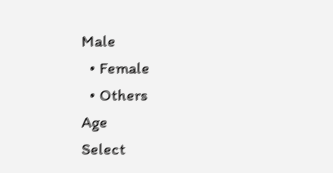Male
  • Female
  • Others
Age
Select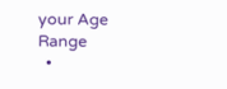your Age Range
  •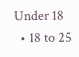Under 18
  • 18 to 25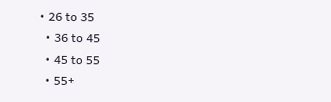• 26 to 35
  • 36 to 45
  • 45 to 55
  • 55+